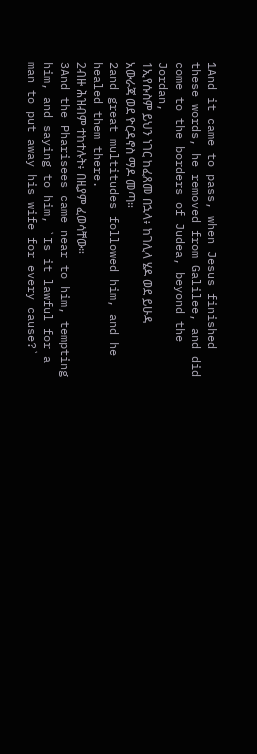1And it came to pass, when Jesus finished these words, he removed from Galilee, and did come to the borders of Judea, beyond the Jordan,
1ኢየሱስም ይህን ነገር ከፈጸመ በኋላ፥ ከገሊላ ሄዶ ወደ ይሁዳ አውራጃ ወደ ዮርዳኖስ ማዶ መጣ።
2and great multitudes followed him, and he healed them there.
2ብዙ ሕዝብም ተከተሉት፥ በዚያም ፈወሳቸው።
3And the Pharisees came near to him, tempting him, and saying to him, `Is it lawful for a man to put away his wife for every cause?`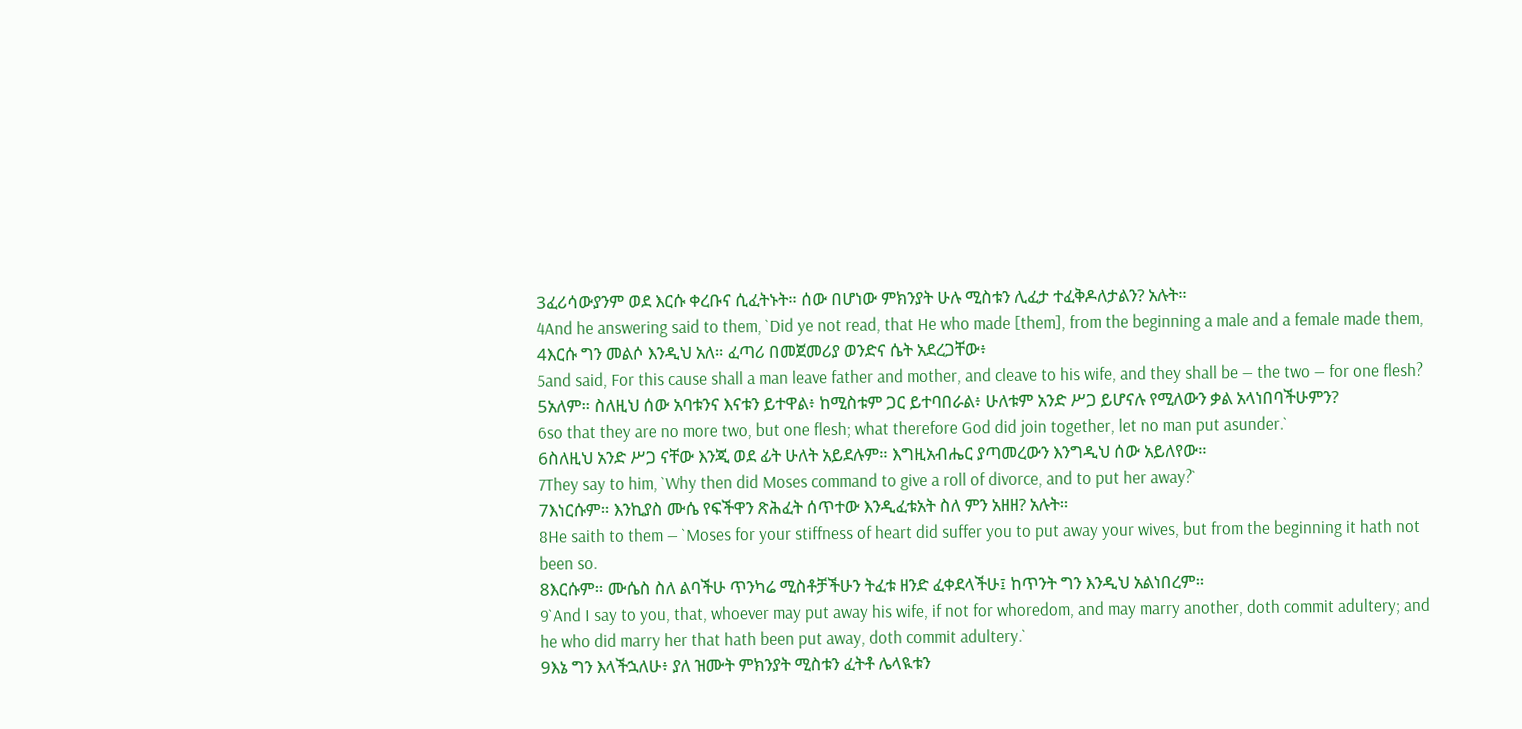3ፈሪሳውያንም ወደ እርሱ ቀረቡና ሲፈትኑት። ሰው በሆነው ምክንያት ሁሉ ሚስቱን ሊፈታ ተፈቅዶለታልን? አሉት።
4And he answering said to them, `Did ye not read, that He who made [them], from the beginning a male and a female made them,
4እርሱ ግን መልሶ እንዲህ አለ። ፈጣሪ በመጀመሪያ ወንድና ሴት አደረጋቸው፥
5and said, For this cause shall a man leave father and mother, and cleave to his wife, and they shall be — the two — for one flesh?
5አለም። ስለዚህ ሰው አባቱንና እናቱን ይተዋል፥ ከሚስቱም ጋር ይተባበራል፥ ሁለቱም አንድ ሥጋ ይሆናሉ የሚለውን ቃል አላነበባችሁምን?
6so that they are no more two, but one flesh; what therefore God did join together, let no man put asunder.`
6ስለዚህ አንድ ሥጋ ናቸው እንጂ ወደ ፊት ሁለት አይደሉም። እግዚአብሔር ያጣመረውን እንግዲህ ሰው አይለየው።
7They say to him, `Why then did Moses command to give a roll of divorce, and to put her away?`
7እነርሱም። እንኪያስ ሙሴ የፍችዋን ጽሕፈት ሰጥተው እንዲፈቱአት ስለ ምን አዘዘ? አሉት።
8He saith to them — `Moses for your stiffness of heart did suffer you to put away your wives, but from the beginning it hath not been so.
8እርሱም። ሙሴስ ስለ ልባችሁ ጥንካሬ ሚስቶቻችሁን ትፈቱ ዘንድ ፈቀደላችሁ፤ ከጥንት ግን እንዲህ አልነበረም።
9`And I say to you, that, whoever may put away his wife, if not for whoredom, and may marry another, doth commit adultery; and he who did marry her that hath been put away, doth commit adultery.`
9እኔ ግን እላችኋለሁ፥ ያለ ዝሙት ምክንያት ሚስቱን ፈትቶ ሌላዪቱን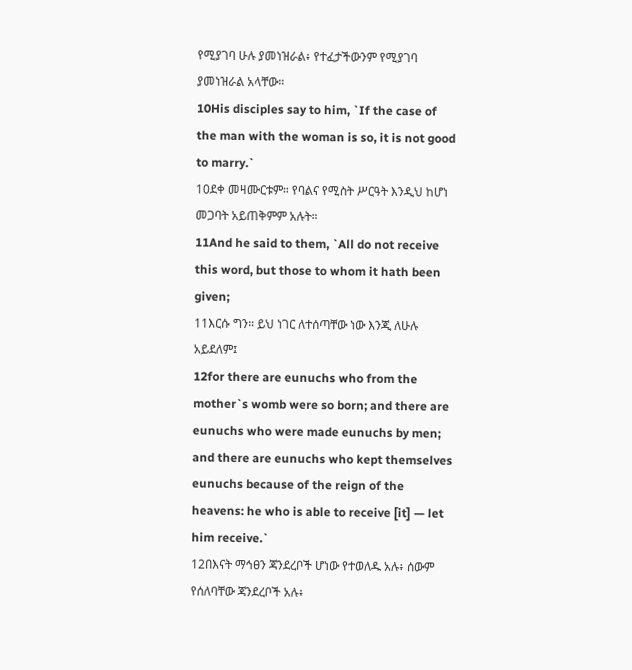የሚያገባ ሁሉ ያመነዝራል፥ የተፈታችውንም የሚያገባ ያመነዝራል አላቸው።
10His disciples say to him, `If the case of the man with the woman is so, it is not good to marry.`
10ደቀ መዛሙርቱም። የባልና የሚስት ሥርዓት እንዲህ ከሆነ መጋባት አይጠቅምም አሉት።
11And he said to them, `All do not receive this word, but those to whom it hath been given;
11እርሱ ግን። ይህ ነገር ለተሰጣቸው ነው እንጂ ለሁሉ አይደለም፤
12for there are eunuchs who from the mother`s womb were so born; and there are eunuchs who were made eunuchs by men; and there are eunuchs who kept themselves eunuchs because of the reign of the heavens: he who is able to receive [it] — let him receive.`
12በእናት ማኅፀን ጃንደረቦች ሆነው የተወለዱ አሉ፥ ሰውም የሰለባቸው ጃንደረቦች አሉ፥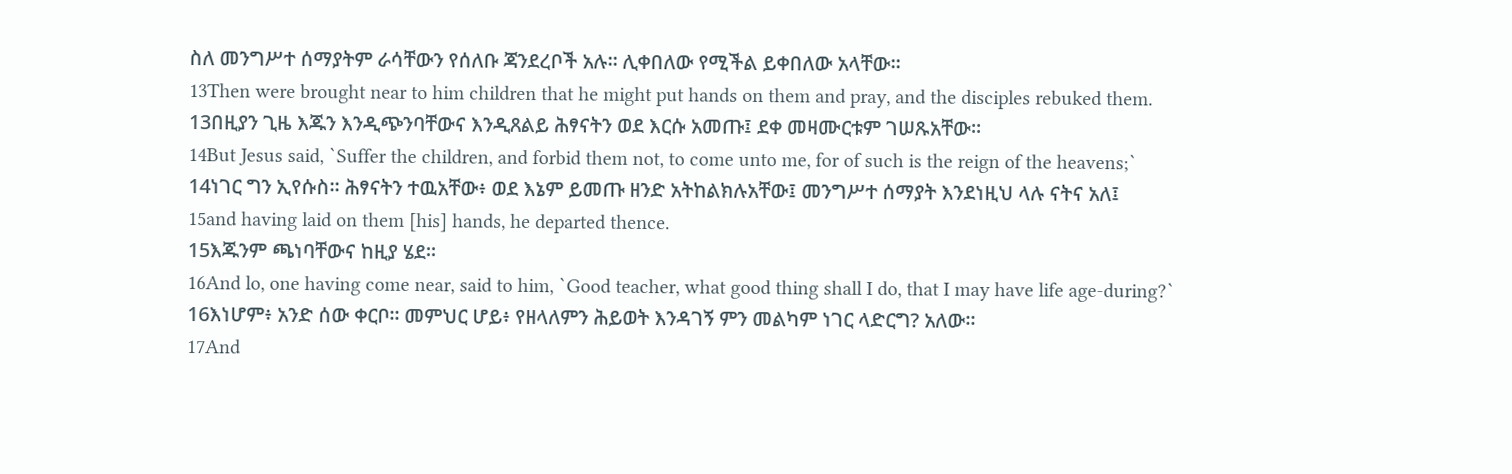ስለ መንግሥተ ሰማያትም ራሳቸውን የሰለቡ ጃንደረቦች አሉ። ሊቀበለው የሚችል ይቀበለው አላቸው።
13Then were brought near to him children that he might put hands on them and pray, and the disciples rebuked them.
13በዚያን ጊዜ እጁን እንዲጭንባቸውና እንዲጸልይ ሕፃናትን ወደ እርሱ አመጡ፤ ደቀ መዛሙርቱም ገሠጹአቸው።
14But Jesus said, `Suffer the children, and forbid them not, to come unto me, for of such is the reign of the heavens;`
14ነገር ግን ኢየሱስ። ሕፃናትን ተዉአቸው፥ ወደ እኔም ይመጡ ዘንድ አትከልክሉአቸው፤ መንግሥተ ሰማያት እንደነዚህ ላሉ ናትና አለ፤
15and having laid on them [his] hands, he departed thence.
15እጁንም ጫነባቸውና ከዚያ ሄደ።
16And lo, one having come near, said to him, `Good teacher, what good thing shall I do, that I may have life age-during?`
16እነሆም፥ አንድ ሰው ቀርቦ። መምህር ሆይ፥ የዘላለምን ሕይወት እንዳገኝ ምን መልካም ነገር ላድርግ? አለው።
17And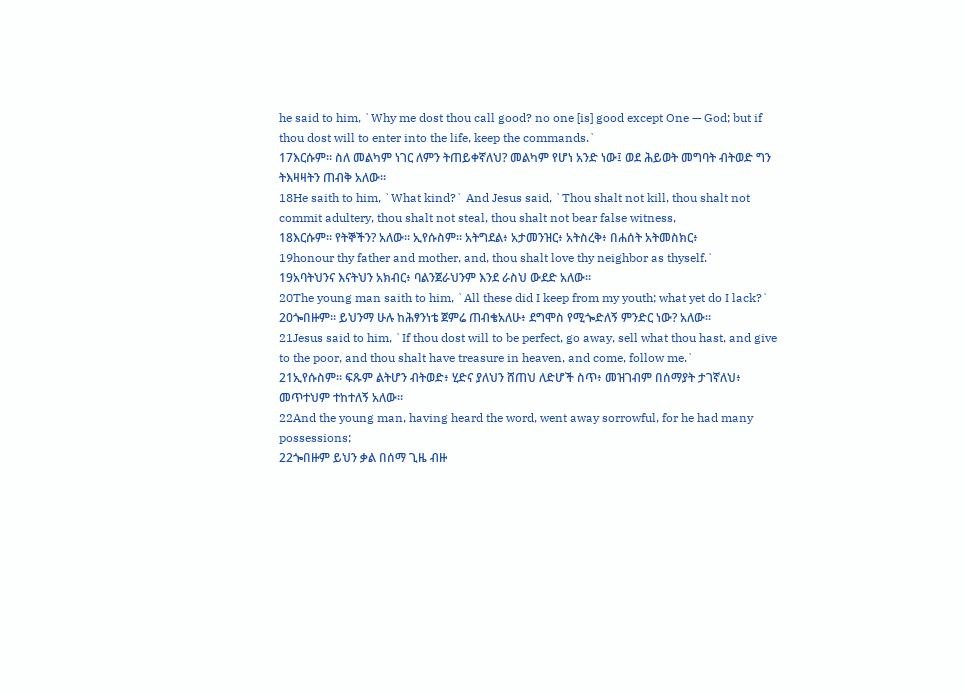he said to him, `Why me dost thou call good? no one [is] good except One — God; but if thou dost will to enter into the life, keep the commands.`
17እርሱም። ስለ መልካም ነገር ለምን ትጠይቀኛለህ? መልካም የሆነ አንድ ነው፤ ወደ ሕይወት መግባት ብትወድ ግን ትእዛዛትን ጠብቅ አለው።
18He saith to him, `What kind?` And Jesus said, `Thou shalt not kill, thou shalt not commit adultery, thou shalt not steal, thou shalt not bear false witness,
18እርሱም። የትኞችን? አለው። ኢየሱስም። አትግደል፥ አታመንዝር፥ አትስረቅ፥ በሐሰት አትመስክር፥
19honour thy father and mother, and, thou shalt love thy neighbor as thyself.`
19አባትህንና እናትህን አክብር፥ ባልንጀራህንም እንደ ራስህ ውደድ አለው።
20The young man saith to him, `All these did I keep from my youth; what yet do I lack?`
20ጐበዙም። ይህንማ ሁሉ ከሕፃንነቴ ጀምሬ ጠብቄአለሁ፥ ደግሞስ የሚጐድለኝ ምንድር ነው? አለው።
21Jesus said to him, `If thou dost will to be perfect, go away, sell what thou hast, and give to the poor, and thou shalt have treasure in heaven, and come, follow me.`
21ኢየሱስም። ፍጹም ልትሆን ብትወድ፥ ሂድና ያለህን ሸጠህ ለድሆች ስጥ፥ መዝገብም በሰማያት ታገኛለህ፥ መጥተህም ተከተለኝ አለው።
22And the young man, having heard the word, went away sorrowful, for he had many possessions;
22ጐበዙም ይህን ቃል በሰማ ጊዜ ብዙ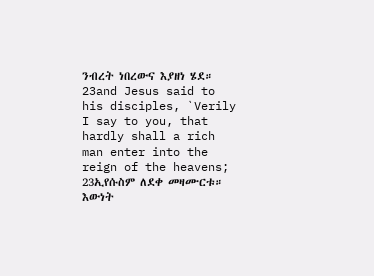ንብረት ነበረውና እያዘነ ሄደ።
23and Jesus said to his disciples, `Verily I say to you, that hardly shall a rich man enter into the reign of the heavens;
23ኢየሱስም ለደቀ መዛሙርቱ። እውነት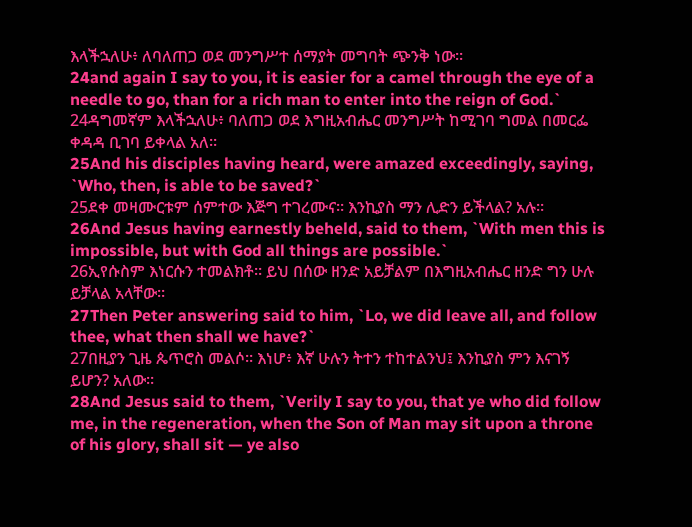እላችኋለሁ፥ ለባለጠጋ ወደ መንግሥተ ሰማያት መግባት ጭንቅ ነው።
24and again I say to you, it is easier for a camel through the eye of a needle to go, than for a rich man to enter into the reign of God.`
24ዳግመኛም እላችኋለሁ፥ ባለጠጋ ወደ እግዚአብሔር መንግሥት ከሚገባ ግመል በመርፌ ቀዳዳ ቢገባ ይቀላል አለ።
25And his disciples having heard, were amazed exceedingly, saying, `Who, then, is able to be saved?`
25ደቀ መዛሙርቱም ሰምተው እጅግ ተገረሙና። እንኪያስ ማን ሊድን ይችላል? አሉ።
26And Jesus having earnestly beheld, said to them, `With men this is impossible, but with God all things are possible.`
26ኢየሱስም እነርሱን ተመልክቶ። ይህ በሰው ዘንድ አይቻልም በእግዚአብሔር ዘንድ ግን ሁሉ ይቻላል አላቸው።
27Then Peter answering said to him, `Lo, we did leave all, and follow thee, what then shall we have?`
27በዚያን ጊዜ ጴጥሮስ መልሶ። እነሆ፥ እኛ ሁሉን ትተን ተከተልንህ፤ እንኪያስ ምን እናገኝ ይሆን? አለው።
28And Jesus said to them, `Verily I say to you, that ye who did follow me, in the regeneration, when the Son of Man may sit upon a throne of his glory, shall sit — ye also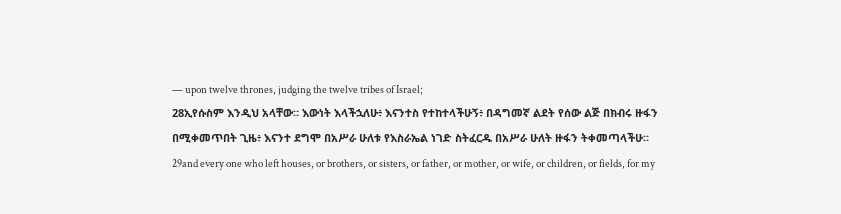— upon twelve thrones, judging the twelve tribes of Israel;
28ኢየሱስም እንዲህ አላቸው። እውነት እላችኋለሁ፥ እናንተስ የተከተላችሁኝ፥ በዳግመኛ ልደት የሰው ልጅ በክብሩ ዙፋን በሚቀመጥበት ጊዜ፥ እናንተ ደግሞ በአሥራ ሁለቱ የእስራኤል ነገድ ስትፈርዱ በአሥራ ሁለት ዙፋን ትቀመጣላችሁ።
29and every one who left houses, or brothers, or sisters, or father, or mother, or wife, or children, or fields, for my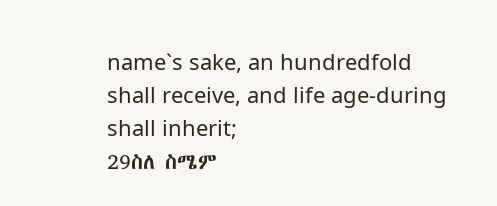name`s sake, an hundredfold shall receive, and life age-during shall inherit;
29ስለ ስሜም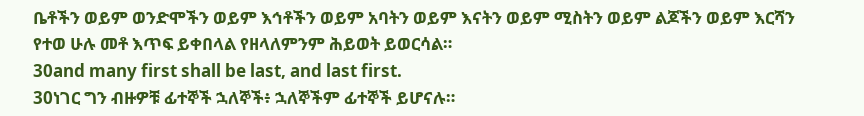ቤቶችን ወይም ወንድሞችን ወይም እኅቶችን ወይም አባትን ወይም እናትን ወይም ሚስትን ወይም ልጆችን ወይም እርሻን የተወ ሁሉ መቶ እጥፍ ይቀበላል የዘላለምንም ሕይወት ይወርሳል።
30and many first shall be last, and last first.
30ነገር ግን ብዙዎቹ ፊተኞች ኋለኞች፥ ኋለኞችም ፊተኞች ይሆናሉ።